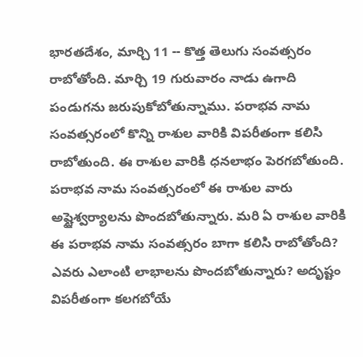భారతదేశం, మార్చి 11 -- కొత్త తెలుగు సంవత్సరం రాబోతోంది. మార్చి 19 గురువారం నాడు ఉగాది పండుగను జరుపుకోబోతున్నాము. పరాభవ నామ సంవత్సరంలో కొన్ని రాశుల వారికి విపరీతంగా కలిసి రాబోతుంది. ఈ రాశుల వారికి ధనలాభం పెరగబోతుంది. పరాభవ నామ సంవత్సరంలో ఈ రాశుల వారు అష్టైశ్వర్యాలను పొందబోతున్నారు. మరి ఏ రాశుల వారికి ఈ పరాభవ నామ సంవత్సరం బాగా కలిసి రాబోతోంది? ఎవరు ఎలాంటి లాభాలను పొందబోతున్నారు? అదృష్టం విపరీతంగా కలగబోయే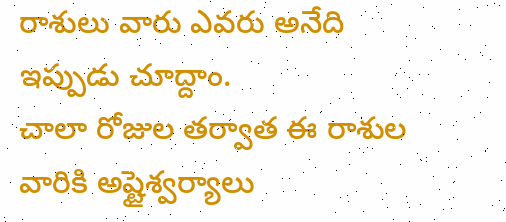రాశులు వారు ఎవరు అనేది ఇప్పుడు చూద్దాం.
చాలా రోజుల తర్వాత ఈ రాశుల వారికి అష్టైశ్వర్యాలు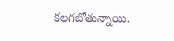కలగబోతున్నాయి.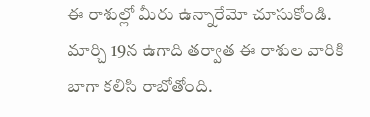ఈ రాశుల్లో మీరు ఉన్నారేమో చూసుకోండి. మార్చి 19న ఉగాది తర్వాత ఈ రాశుల వారికి బాగా కలిసి రాబోతోంది.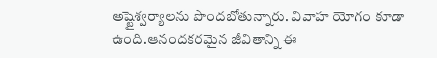అష్టైశ్వర్యాలను పొందబోతున్నారు. వివాహ యోగం కూడా ఉంది.ఆనందకరమైన జీవితాన్ని ఈ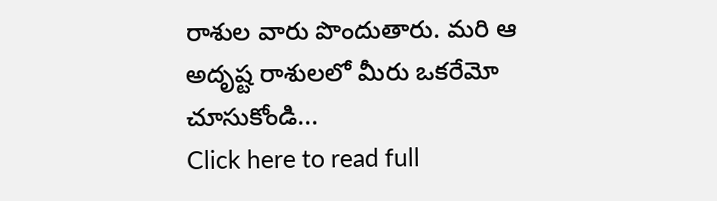రాశుల వారు పొందుతారు. మరి ఆ అదృష్ట రాశులలో మీరు ఒకరేమో చూసుకోండి...
Click here to read full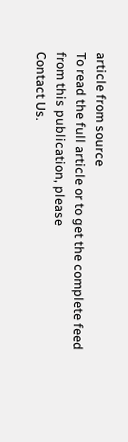article from source
To read the full article or to get the complete feed from this publication, please
Contact Us.